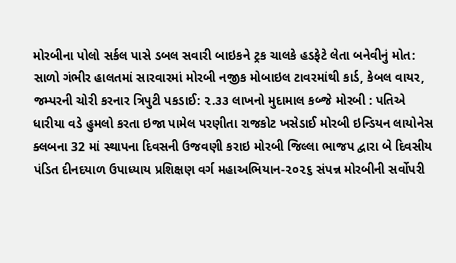મોરબીના પોલો સર્કલ પાસે ડબલ સવારી બાઇકને ટ્રક ચાલકે હડફેટે લેતા બનેવીનું મોત: સાળો ગંભીર હાલતમાં સારવારમાં મોરબી નજીક મોબાઇલ ટાવરમાંથી કાર્ડ, કેબલ વાયર, જમ્પરની ચોરી કરનાર ત્રિપુટી પકડાઈ: ૨.૩૩ લાખનો મુદામાલ કબ્જે મોરબી : પતિએ ધારીયા વડે હુમલો કરતા ઇજા પામેલ પરણીતા રાજકોટ ખસેડાઈ મોરબી ઇન્ડિયન લાયોનેસ ક્લબના 32 માં સ્થાપના દિવસની ઉજવણી કરાઇ મોરબી જિલ્લા ભાજપ દ્વારા બે દિવસીય પંડિત દીનદયાળ ઉપાધ્યાય પ્રશિક્ષણ વર્ગ મહાઅભિયાન-૨૦૨૬ સંપન્ન મોરબીની સર્વોપરી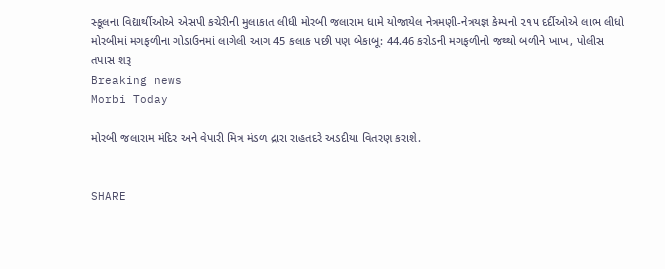સ્કૂલના વિદ્યાર્થીઓએ એસપી કચેરીની મુલાકાત લીધી મોરબી જલારામ ધામે યોજાયેલ નેત્રમણી-નેત્રયજ્ઞ કેમ્પનો ૨૧૫ દર્દીઓએ લાભ લીધો મોરબીમાં મગફળીના ગોડાઉનમાં લાગેલી આગ 45 કલાક પછી પણ બેકાબૂ: 44.46 કરોડની મગફળીનો જથ્થો બળીને ખાખ, પોલીસ તપાસ શરૂ
Breaking news
Morbi Today

મોરબી જલારામ મંદિર અને વેપારી મિત્ર મંડળ દ્રારા રાહતદરે અડદીયા વિતરણ કરાશે.


SHARE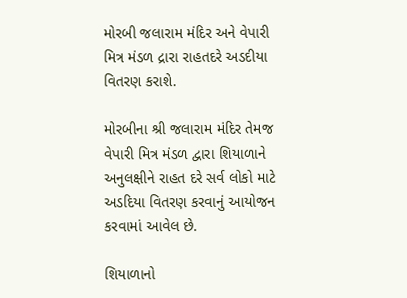મોરબી જલારામ મંદિર અને વેપારી મિત્ર મંડળ દ્રારા રાહતદરે અડદીયા વિતરણ કરાશે.

મોરબીના શ્રી જલારામ મંદિર તેમજ વેપારી મિત્ર મંડળ દ્વારા શિયાળાને અનુલક્ષીને રાહત દરે સર્વ લોકો માટે અડદિયા વિતરણ કરવાનું આયોજન કરવામાં આવેલ છે.

શિયાળાનો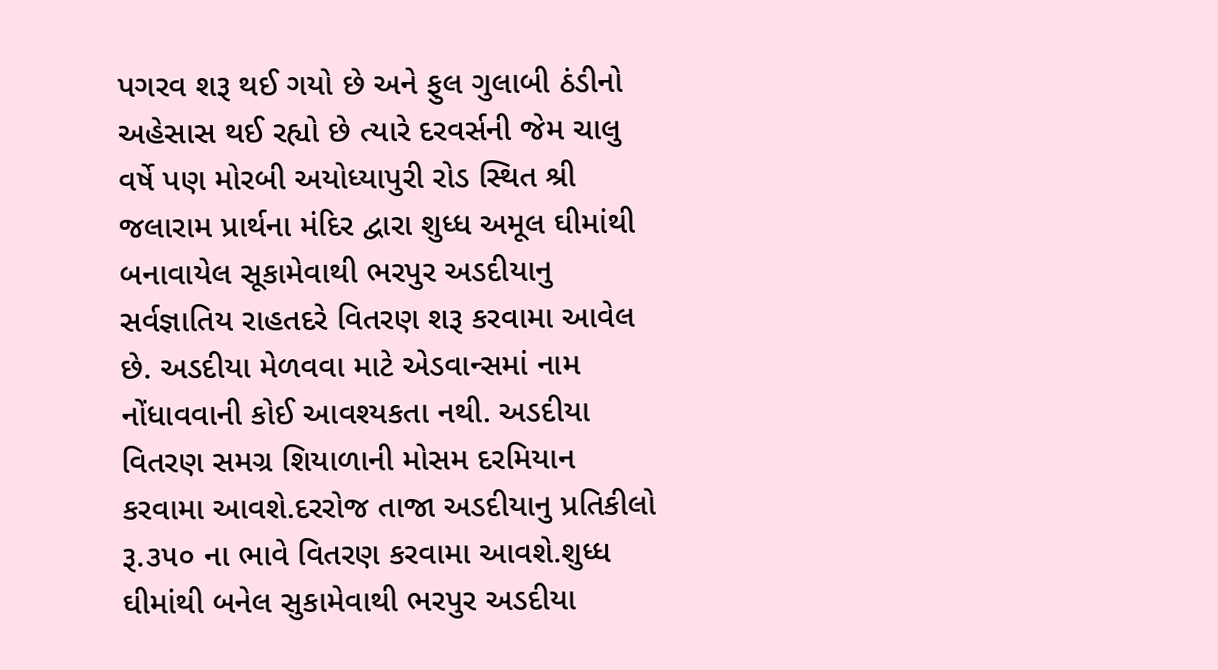પગરવ શરૂ થઈ ગયો છે અને ફુલ ગુલાબી ઠંડીનો અહેસાસ થઈ રહ્યો છે ત્યારે દરવર્સની જેમ ચાલુ વર્ષે પણ મોરબી અયોધ્યાપુરી રોડ સ્થિત શ્રી જલારામ પ્રાર્થના મંદિર દ્વારા શુધ્ધ અમૂલ ઘીમાંથી બનાવાયેલ સૂકામેવાથી ભરપુર અડદીયાનુ સર્વજ્ઞાતિય રાહતદરે વિતરણ શરૂ કરવામા આવેલ છે. અડદીયા મેળવવા માટે એડવાન્સમાં નામ નોંધાવવાની કોઈ આવશ્યકતા નથી. અડદીયા વિતરણ સમગ્ર શિયાળાની મોસમ દરમિયાન કરવામા આવશે.દરરોજ તાજા અડદીયાનુ પ્રતિકીલો રૂ.૩૫૦ ના ભાવે વિતરણ કરવામા આવશે.શુધ્ધ ઘીમાંથી બનેલ સુકામેવાથી ભરપુર અડદીયા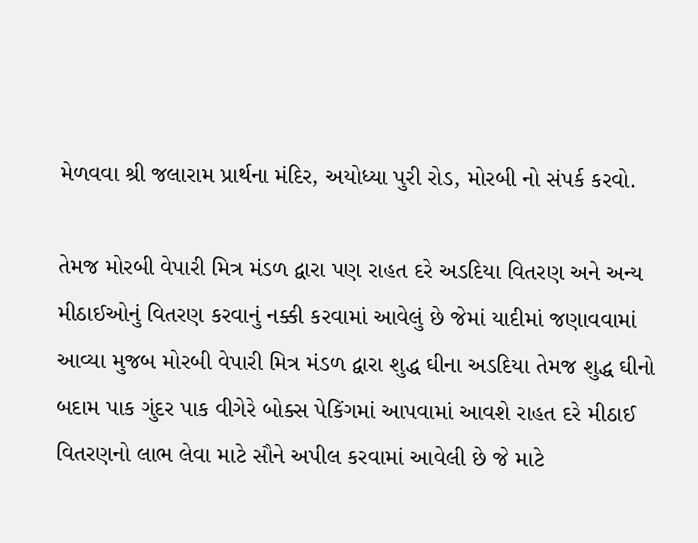મેળવવા શ્રી જલારામ પ્રાર્થના મંદિર, અયોધ્યા પુરી રોડ, મોરબી નો સંપર્ક કરવો.

તેમજ મોરબી વેપારી મિત્ર મંડળ દ્વારા પણ રાહત દરે અડદિયા વિતરણ અને અન્ય મીઠાઈઓનું વિતરણ કરવાનું નક્કી કરવામાં આવેલું છે જેમાં યાદીમાં જણાવવામાં આવ્યા મુજબ મોરબી વેપારી મિત્ર મંડળ દ્વારા શુદ્ધ ઘીના અડદિયા તેમજ શુદ્ધ ઘીનો બદામ પાક ગુંદર પાક વીગેરે બોક્સ પેકિંગમાં આપવામાં આવશે રાહત દરે મીઠાઈ વિતરણનો લાભ લેવા માટે સૌને અપીલ કરવામાં આવેલી છે જે માટે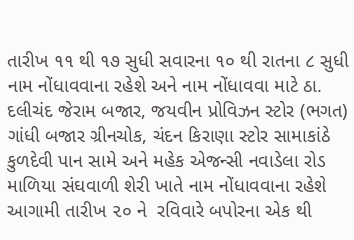તારીખ ૧૧ થી ૧૭ સુધી સવારના ૧૦ થી રાતના ૮ સુધી નામ નોંધાવવાના રહેશે અને નામ નોંધાવવા માટે ઠા. દલીચંદ જેરામ બજાર, જયવીન પ્રોવિઝન સ્ટોર (ભગત) ગાંધી બજાર ગ્રીનચોક, ચંદન કિરાણા સ્ટોર સામાકાંઠે કુળદેવી પાન સામે અને મહેક એજન્સી નવાડેલા રોડ માળિયા સંઘવાળી શેરી ખાતે નામ નોંધાવવાના રહેશે આગામી તારીખ ૨૦ ને  રવિવારે બપોરના એક થી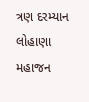ત્રણ દરમ્યાન લોહાણા મહાજન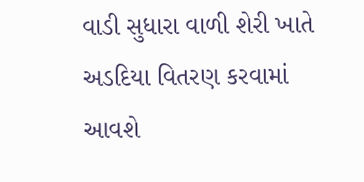વાડી સુધારા વાળી શેરી ખાતે અડદિયા વિતરણ કરવામાં આવશે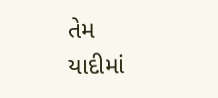તેમ યાદીમાં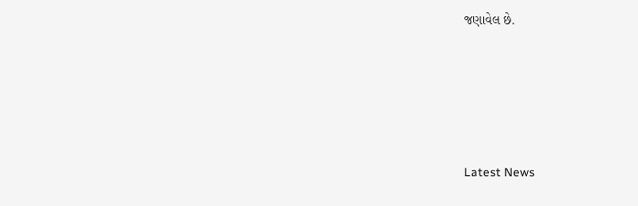જણાવેલ છે.






Latest News